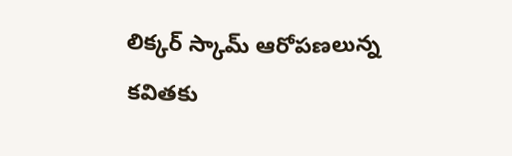లిక్కర్ స్కామ్ ఆరోపణలున్న కవితకు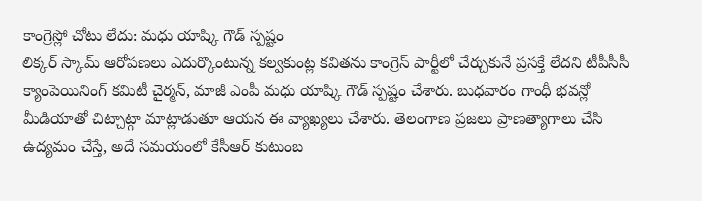కాంగ్రెస్లో చోటు లేదు: మధు యాష్కి గౌడ్ స్పష్టం
లిక్కర్ స్కామ్ ఆరోపణలు ఎదుర్కొంటున్న కల్వకుంట్ల కవితను కాంగ్రెస్ పార్టీలో చేర్చుకునే ప్రసక్తే లేదని టీపీసీసీ క్యాంపెయినింగ్ కమిటీ చైర్మన్, మాజీ ఎంపీ మధు యాష్కి గౌడ్ స్పష్టం చేశారు. బుధవారం గాంధీ భవన్లో మీడియాతో చిట్చాట్గా మాట్లాడుతూ ఆయన ఈ వ్యాఖ్యలు చేశారు. తెలంగాణ ప్రజలు ప్రాణత్యాగాలు చేసి ఉద్యమం చేస్తే, అదే సమయంలో కేసీఆర్ కుటుంబ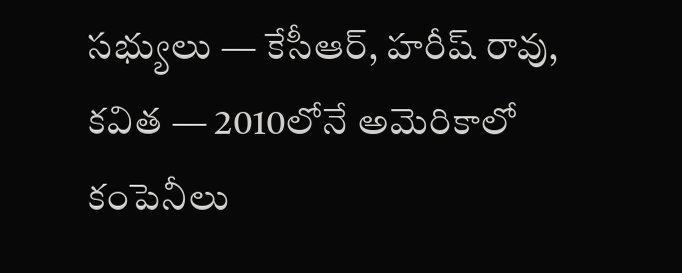సభ్యులు — కేసీఆర్, హరీష్ రావు, కవిత — 2010లోనే అమెరికాలో కంపెనీలు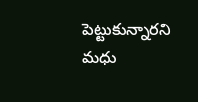పెట్టుకున్నారని మధు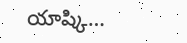యాష్కి…